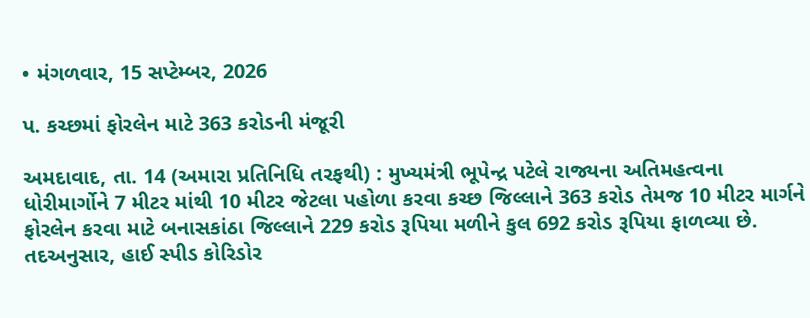• મંગળવાર, 15 સપ્ટેમ્બર, 2026

પ. કચ્છમાં ફોરલેન માટે 363 કરોડની મંજૂરી

અમદાવાદ, તા. 14 (અમારા પ્રતિનિધિ તરફથી) : મુખ્યમંત્રી ભૂપેન્દ્ર પટેલે રાજ્યના અતિમહત્વના ધોરીમાર્ગોને 7 મીટર માંથી 10 મીટર જેટલા પહોળા કરવા કચ્છ જિલ્લાને 363 કરોડ તેમજ 10 મીટર માર્ગને ફોરલેન કરવા માટે બનાસકાંઠા જિલ્લાને 229 કરોડ રૂપિયા મળીને કુલ 692 કરોડ રૂપિયા ફાળવ્યા છે. તદઅનુસાર, હાઈ સ્પીડ કોરિડોર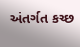અંતર્ગત કચ્છ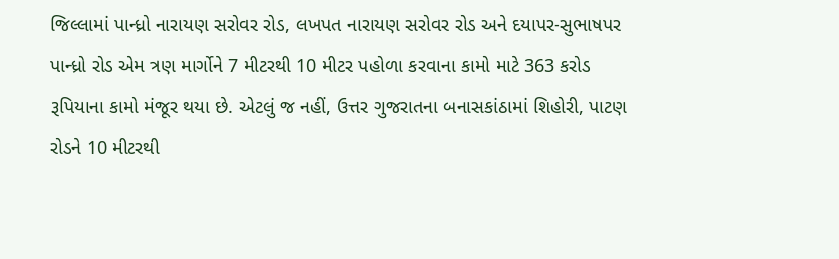જિલ્લામાં પાન્ધ્રો નારાયણ સરોવર રોડ, લખપત નારાયણ સરોવર રોડ અને દયાપર-સુભાષપર પાન્ધ્રો રોડ એમ ત્રણ માર્ગોને 7 મીટરથી 10 મીટર પહોળા કરવાના કામો માટે 363 કરોડ રૂપિયાના કામો મંજૂર થયા છે. એટલું જ નહીં, ઉત્તર ગુજરાતના બનાસકાંઠામાં શિહોરી, પાટણ રોડને 10 મીટરથી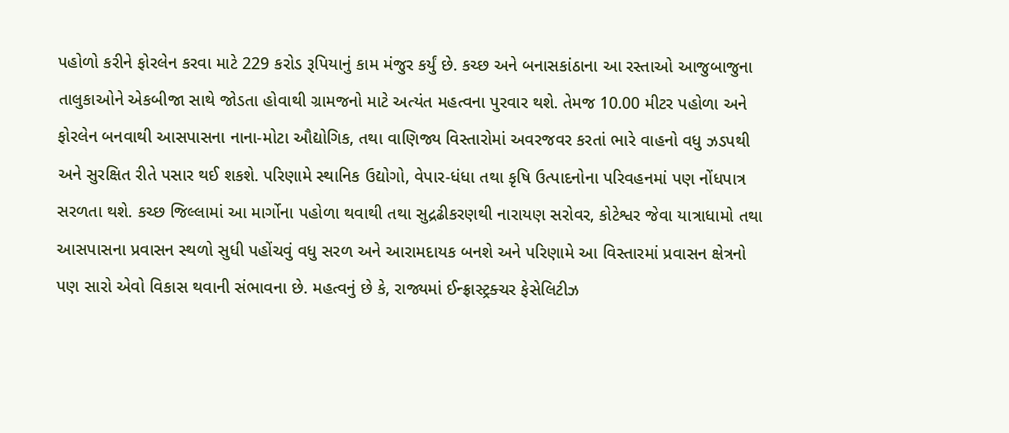પહોળો કરીને ફોરલેન કરવા માટે 229 કરોડ રૂપિયાનું કામ મંજુર કર્યું છે. કચ્છ અને બનાસકાંઠાના આ રસ્તાઓ આજુબાજુના તાલુકાઓને એકબીજા સાથે જોડતા હોવાથી ગ્રામજનો માટે અત્યંત મહત્વના પુરવાર થશે. તેમજ 10.00 મીટર પહોળા અને ફોરલેન બનવાથી આસપાસના નાના-મોટા ઔદ્યોગિક, તથા વાણિજ્ય વિસ્તારોમાં અવરજવર કરતાં ભારે વાહનો વધુ ઝડપથી અને સુરક્ષિત રીતે પસાર થઈ શકશે. પરિણામે સ્થાનિક ઉદ્યોગો, વેપાર-ધંધા તથા કૃષિ ઉત્પાદનોના પરિવહનમાં પણ નોંધપાત્ર સરળતા થશે. કચ્છ જિલ્લામાં આ માર્ગોના પહોળા થવાથી તથા સુદ્રઢીકરણથી નારાયણ સરોવર, કોટેશ્વર જેવા યાત્રાધામો તથા આસપાસના પ્રવાસન સ્થળો સુધી પહોંચવું વધુ સરળ અને આરામદાયક બનશે અને પરિણામે આ વિસ્તારમાં પ્રવાસન ક્ષેત્રનો પણ સારો એવો વિકાસ થવાની સંભાવના છે. મહત્વનું છે કે, રાજ્યમાં ઈન્ફ્રાસ્ટ્રક્ચર ફેસેલિટીઝ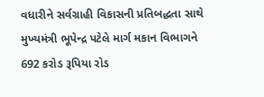વધારીને સર્વગ્રાહી વિકાસની પ્રતિબદ્ધતા સાથે મુખ્યમંત્રી ભૂપેન્દ્ર પટેલે માર્ગ મકાન વિભાગને 692 કરોડ રૂપિયા રોડ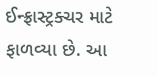ઈન્ફ્રાસ્ટ્રક્ચર માટે ફાળવ્યા છે. આ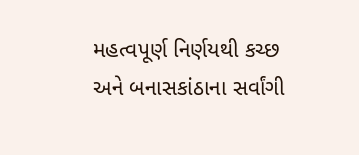મહત્વપૂર્ણ નિર્ણયથી કચ્છ અને બનાસકાંઠાના સર્વાંગી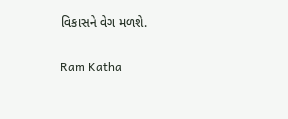વિકાસને વેગ મળશે.

Ram Katha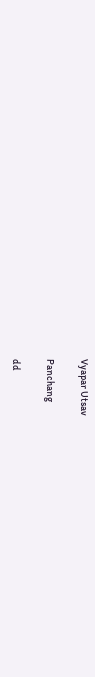Vyapar Utsav

Panchang

dd